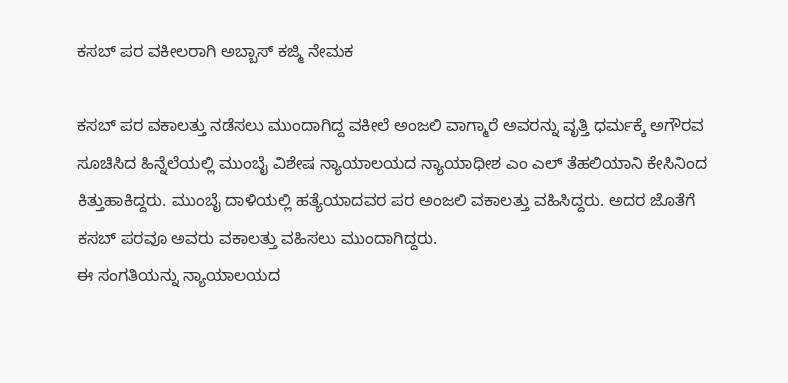ಕಸಬ್ ಪರ ವಕೀಲರಾಗಿ ಅಬ್ಬಾಸ್ ಕಜ್ಮಿ ನೇಮಕ

ಕಸಬ್ ಪರ ವಕಾಲತ್ತು ನಡೆಸಲು ಮುಂದಾಗಿದ್ದ ವಕೀಲೆ ಅಂಜಲಿ ವಾಗ್ಮಾರೆ ಅವರನ್ನು ವೃತ್ತಿ ಧರ್ಮಕ್ಕೆ ಅಗೌರವ ಸೂಚಿಸಿದ ಹಿನ್ನೆಲೆಯಲ್ಲಿ ಮುಂಬೈ ವಿಶೇಷ ನ್ಯಾಯಾಲಯದ ನ್ಯಾಯಾಧೀಶ ಎಂ ಎಲ್ ತೆಹಲಿಯಾನಿ ಕೇಸಿನಿಂದ ಕಿತ್ತುಹಾಕಿದ್ದರು. ಮುಂಬೈ ದಾಳಿಯಲ್ಲಿ ಹತ್ಯೆಯಾದವರ ಪರ ಅಂಜಲಿ ವಕಾಲತ್ತು ವಹಿಸಿದ್ದರು. ಅದರ ಜೊತೆಗೆ ಕಸಬ್ ಪರವೂ ಅವರು ವಕಾಲತ್ತು ವಹಿಸಲು ಮುಂದಾಗಿದ್ದರು.
ಈ ಸಂಗತಿಯನ್ನು ನ್ಯಾಯಾಲಯದ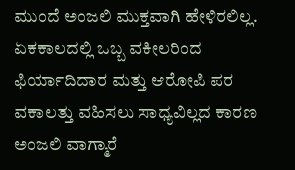ಮುಂದೆ ಅಂಜಲಿ ಮುಕ್ತವಾಗಿ ಹೇಳಿರಲಿಲ್ಲ. ಏಕಕಾಲದಲ್ಲಿ ಒಬ್ಬ ವಕೀಲರಿಂದ ಫಿರ್ಯಾದಿದಾರ ಮತ್ತು ಆರೋಪಿ ಪರ ವಕಾಲತ್ತು ವಹಿಸಲು ಸಾಧ್ಯವಿಲ್ಲದ ಕಾರಣ ಅಂಜಲಿ ವಾಗ್ಮಾರೆ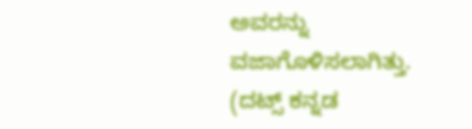ಅವರನ್ನು ವಜಾಗೊಳಿಸಲಾಗಿತ್ತು.
(ದಟ್ಸ್ ಕನ್ನಡ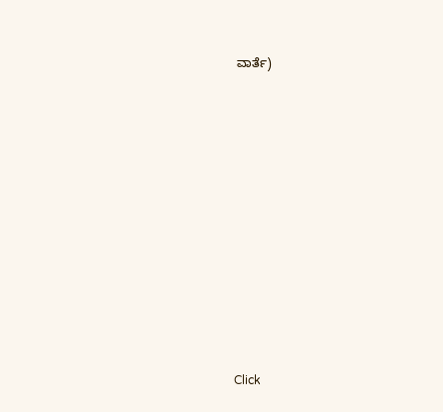ವಾರ್ತೆ)












Click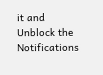it and Unblock the Notifications